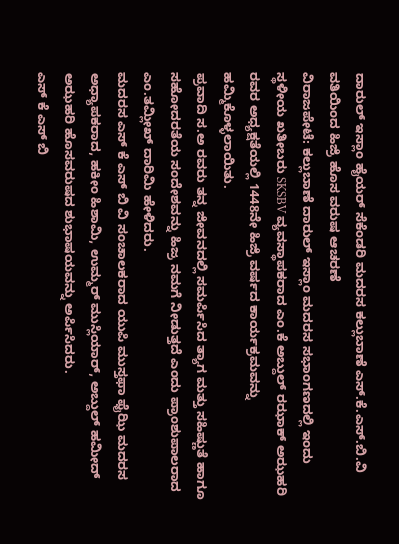ದಾರುಲ್ ಇಸ್ಲಾಂ ಹೈಯರ್ ಸೆಕೆಂಡರಿ ಮದರಸ ಕಲ್ಲುಬಾಣೆ ಎಸ್.ಕೆ.ಎಸ್.ಬಿ.ವಿ ವತಿಯಿಂದ ಹಿಜ್ರಿ ಹೊಸ ವರುಷ ಆಚರಣೆ
ವಿರಾಜಪೇಟೆ: ಕಲ್ಲುಬಾಣೆ ದಾರುಲ್ ಇಸ್ಲಾಂ ಮದರಸ ಸಭಾಂಗಣದಲ್ಲಿ ಇಂದು ಸ್ಥಳೀಯ ಖತೀಬರು SKSBV ವ್ಯವಸ್ಥಾಪಕರಾದ ಎಂ.ಕೆ ಅಬ್ದುಲ್ ರಝಾಕ್ ಅಝಹರಿ ರವರ ಅಧ್ಯಕ್ಷತೆಯಲ್ಲಿ 1448ನೇ ಹಿಜ್ರಿ ವರ್ಷದ ಕಾರ್ಯಕ್ರಮವನ್ನು ಹಮ್ಮಿಕೊಳ್ಳಲಾಯಿತು.
ಪ್ರವಾದಿ ಸ.ಅ ರವರು ತನ್ನ ಜೀವನದಲ್ಲಿ ಸಮರ್ಪಿಸಿದ ತ್ಯಾಗ ಮತ್ತು ಸಹಿಷ್ಣುತೆ ಹಾಗೂ ಸಹೋದರತೆಯ ಸಂದೇಶವನ್ನು ಹಿಜ್ರ ನಮಗೆ ನೀಡುತ್ತದೆ ಎಂದು ಪ್ರಾಂಶುಪಾಲರಾದ ಎಂ.ತಮ್ಲೀಖ್ ದಾರಿಮಿ ಹೇಳಿದರು.
ಮದರಸ ಎಸ್ ಕೆ ಎಸ್ ಬಿ ವಿ ಸಂಚಾಲಕರಾದ ಯುಪಿ ಮುಸ್ತಫಾ ಫೈಝಿ ಮದರಸ ಅಧ್ಯಾಪಕರಾದ, ಹಕೀಂ ಹಿಶಾಮಿ, ಉಮ್ಮರ್ ಮುಸ್ಲಿಯಾರ್, ಅಬ್ದುಲ್ ಹಮೀದ್ ಅಝಹರಿ ಹೊಸವರುಷದ ಶುಭಾಷಯವನ್ನು ಅರ್ಪಿಸಿದರು.
ಎಸ್ ಕೆ ಎಸ್ ಬಿ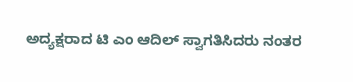ಅದ್ಯಕ್ಷರಾದ ಟಿ ಎಂ ಆದಿಲ್ ಸ್ವಾಗತಿಸಿದರು ನಂತರ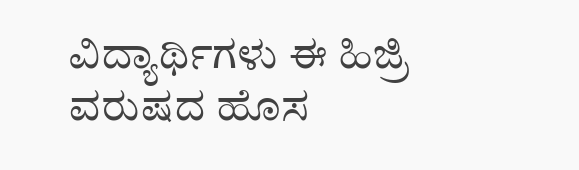ವಿದ್ಯಾರ್ಥಿಗಳು ಈ ಹಿಜ್ರಿ ವರುಷದ ಹೊಸ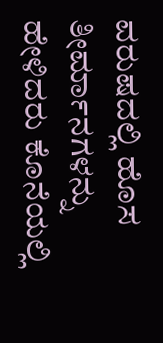ವರುಷದಲ್ಲಿ ಹೊಸ ತೀರ್ಮಾನಗಳನ್ನು ಹೇಳಿದರು ಕೊನೆಯಲ್ಲಿ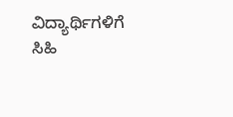ವಿದ್ಯಾರ್ಥಿಗಳಿಗೆ ಸಿಹಿ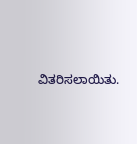ವಿತರಿಸಲಾಯಿತು.